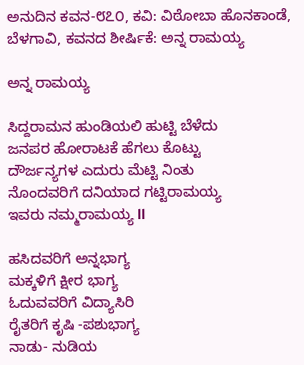ಅನುದಿನ ಕವನ-೮೭೦, ಕವಿ: ವಿಠೋಬಾ ಹೊನಕಾಂಡೆ, ಬೆಳಗಾವಿ, ಕವನದ ಶೀರ್ಷಿಕೆ: ಅನ್ನ ರಾಮಯ್ಯ

ಅನ್ನ ರಾಮಯ್ಯ

ಸಿದ್ದರಾಮನ ಹುಂಡಿಯಲಿ ಹುಟ್ಟಿ ಬೆಳೆದು
ಜನಪರ ಹೋರಾಟಕೆ ಹೆಗಲು ಕೊಟ್ಟು
ದೌರ್ಜನ್ಯಗಳ ಎದುರು ಮೆಟ್ಟಿ ನಿಂತು
ನೊಂದವರಿಗೆ ದನಿಯಾದ ಗಟ್ಟಿರಾಮಯ್ಯ
ಇವರು ನಮ್ಮರಾಮಯ್ಯ ll

ಹಸಿದವರಿಗೆ ಅನ್ನಭಾಗ್ಯ
ಮಕ್ಕಳಿಗೆ ಕ್ಷೀರ ಭಾಗ್ಯ
ಓದುವವರಿಗೆ ವಿದ್ಯಾಸಿರಿ
ರೈತರಿಗೆ ಕೃಷಿ -ಪಶುಭಾಗ್ಯ
ನಾಡು- ನುಡಿಯ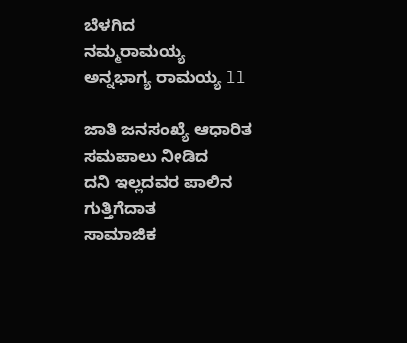ಬೆಳಗಿದ
ನಮ್ಮರಾಮಯ್ಯ
ಅನ್ನಭಾಗ್ಯ ರಾಮಯ್ಯ ll

ಜಾತಿ ಜನಸಂಖ್ಯೆ ಆಧಾರಿತ ಸಮಪಾಲು ನೀಡಿದ
ದನಿ ಇಲ್ಲದವರ ಪಾಲಿನ ಗುತ್ತಿಗೆದಾತ
ಸಾಮಾಜಿಕ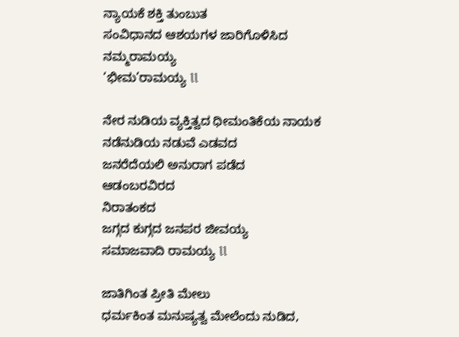ನ್ಯಾಯಕೆ ಶಕ್ತಿ ತುಂಬುತ
ಸಂವಿಧಾನದ ಆಶಯಗಳ ಜಾರಿಗೊಳಿಸಿದ
ನಮ್ಮರಾಮಯ್ಯ
‘ಭೀಮ’ರಾಮಯ್ಯ ll

ನೇರ ನುಡಿಯ ವ್ಯಕ್ತಿತ್ವದ ಧೀಮಂತಿಕೆಯ ನಾಯಕ
ನಡೆನುಡಿಯ ನಡುವೆ ಎಡವದ
ಜನರೆದೆಯಲಿ ಅನುರಾಗ ಪಡೆದ
ಆಡಂಬರವಿರದ
ನಿರಾತಂಕದ
ಜಗ್ಗದ ಕುಗ್ಗದ ಜನಪರ ಜೀವಯ್ಯ
ಸಮಾಜವಾದಿ ರಾಮಯ್ಯ ll

ಜಾತಿಗಿಂತ ಪ್ರೀತಿ ಮೇಲು
ಧರ್ಮಕಿಂತ ಮನುಷ್ಯತ್ವ ಮೇಲೆಂದು ನುಡಿದ,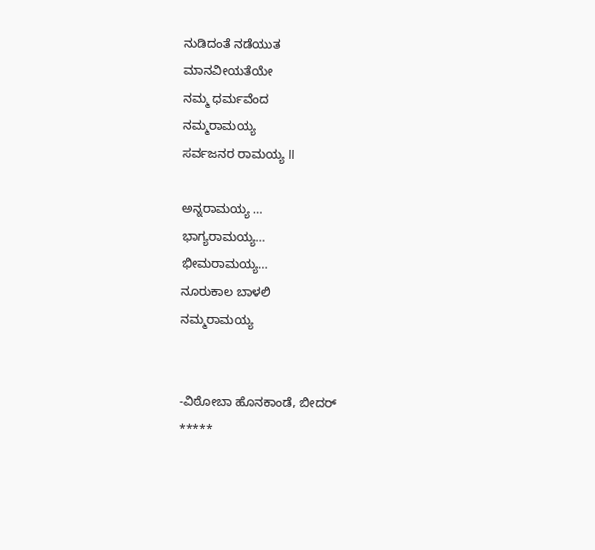ನುಡಿದಂತೆ ನಡೆಯುತ
ಮಾನವೀಯತೆಯೇ
ನಮ್ಮ ಧರ್ಮವೆಂದ
ನಮ್ಮರಾಮಯ್ಯ
ಸರ್ವಜನರ ರಾಮಯ್ಯ ll

ಅನ್ನರಾಮಯ್ಯ …
ಭಾಗ್ಯರಾಮಯ್ಯ…
ಭೀಮರಾಮಯ್ಯ…
ನೂರುಕಾಲ ಬಾಳಲಿ
ನಮ್ಮರಾಮಯ್ಯ


-ವಿಠೋಬಾ ಹೊನಕಾಂಡೆ, ಬೀದರ್
*****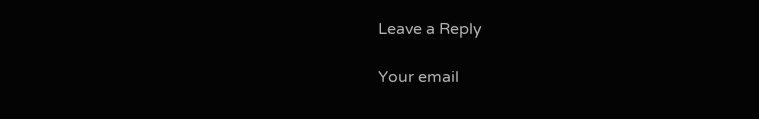Leave a Reply

Your email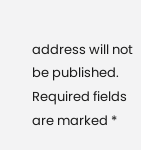address will not be published. Required fields are marked *